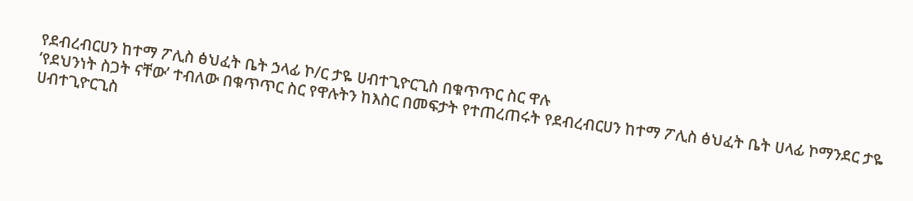የደብረብርሀን ከተማ ፖሊስ ፅህፈት ቤት ኃላፊ ኮ/ር ታዬ ሀብተጊዮርጊስ በቁጥጥር ስር ዋሉ
‘የደህንነት ስጋት ናቸው’ ተብለው በቁጥጥር ስር የዋሉትን ከእስር በመፍታት የተጠረጠሩት የደብረብርሀን ከተማ ፖሊስ ፅህፈት ቤት ሀላፊ ኮማንደር ታዬ ሀብተጊዮርጊስ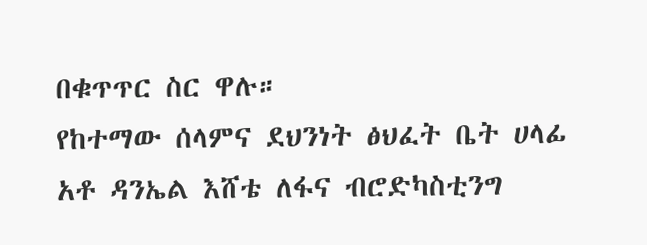በቁጥጥር ስር ዋሉ።
የከተማው ሰላምና ደህንነት ፅህፈት ቤት ሀላፊ አቶ ዳንኤል እሸቴ ለፋና ብሮድካስቲንግ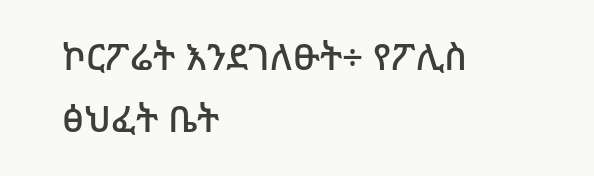ኮርፖሬት እንደገለፁት÷ የፖሊስ ፅህፈት ቤት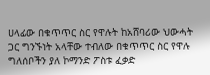ሀላፊው በቁጥጥር ስር የዋሉት ከአሸባሪው ህውሓት ጋር ግንኙነት አላቸው ተብለው በቁጥጥር ስር የዋሉ ግለሰቦችን ያለ ኮማንድ ፖስቱ ፈቃድ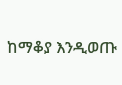ከማቆያ እንዲወጡ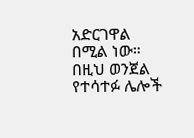አድርገዋል በሚል ነው።
በዚህ ወንጀል የተሳተፉ ሌሎች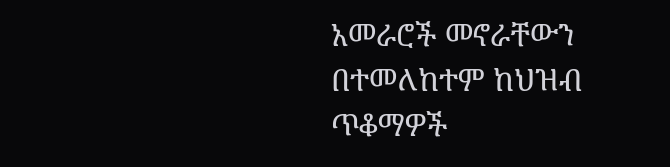አመራሮች መኖራቸውን በተመለከተም ከህዝብ ጥቆማዎች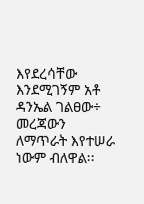እየደረሳቸው እንደሚገኝም አቶ ዳንኤል ገልፀው÷ መረጃውን ለማጥራት እየተሠራ ነውም ብለዋል፡፡